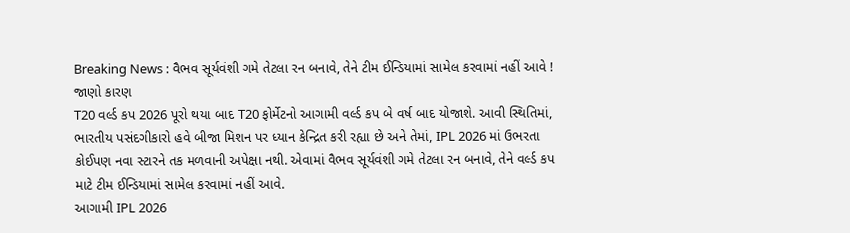Breaking News : વૈભવ સૂર્યવંશી ગમે તેટલા રન બનાવે, તેને ટીમ ઈન્ડિયામાં સામેલ કરવામાં નહીં આવે ! જાણો કારણ
T20 વર્લ્ડ કપ 2026 પૂરો થયા બાદ T20 ફોર્મેટનો આગામી વર્લ્ડ કપ બે વર્ષ બાદ યોજાશે. આવી સ્થિતિમાં, ભારતીય પસંદગીકારો હવે બીજા મિશન પર ધ્યાન કેન્દ્રિત કરી રહ્યા છે અને તેમાં, IPL 2026 માં ઉભરતા કોઈપણ નવા સ્ટારને તક મળવાની અપેક્ષા નથી. એવામાં વૈભવ સૂર્યવંશી ગમે તેટલા રન બનાવે, તેને વર્લ્ડ કપ માટે ટીમ ઈન્ડિયામાં સામેલ કરવામાં નહીં આવે.
આગામી IPL 2026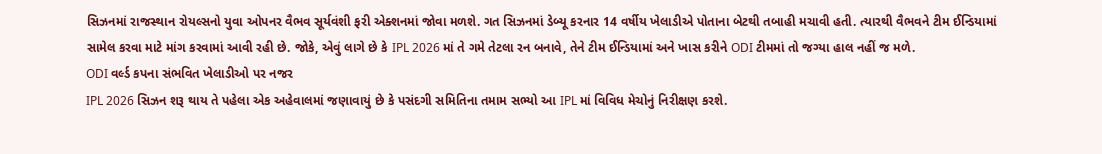સિઝનમાં રાજસ્થાન રોયલ્સનો યુવા ઓપનર વૈભવ સૂર્યવંશી ફરી એક્શનમાં જોવા મળશે. ગત સિઝનમાં ડેબ્યૂ કરનાર 14 વર્ષીય ખેલાડીએ પોતાના બેટથી તબાહી મચાવી હતી. ત્યારથી વૈભવને ટીમ ઈન્ડિયામાં સામેલ કરવા માટે માંગ કરવામાં આવી રહી છે. જોકે, એવું લાગે છે કે IPL 2026 માં તે ગમે તેટલા રન બનાવે, તેને ટીમ ઈન્ડિયામાં અને ખાસ કરીને ODI ટીમમાં તો જગ્યા હાલ નહીં જ મળે.
ODI વર્લ્ડ કપના સંભવિત ખેલાડીઓ પર નજર
IPL 2026 સિઝન શરૂ થાય તે પહેલા એક અહેવાલમાં જણાવાયું છે કે પસંદગી સમિતિના તમામ સભ્યો આ IPL માં વિવિધ મેચોનું નિરીક્ષણ કરશે.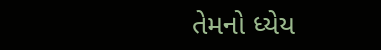તેમનો ધ્યેય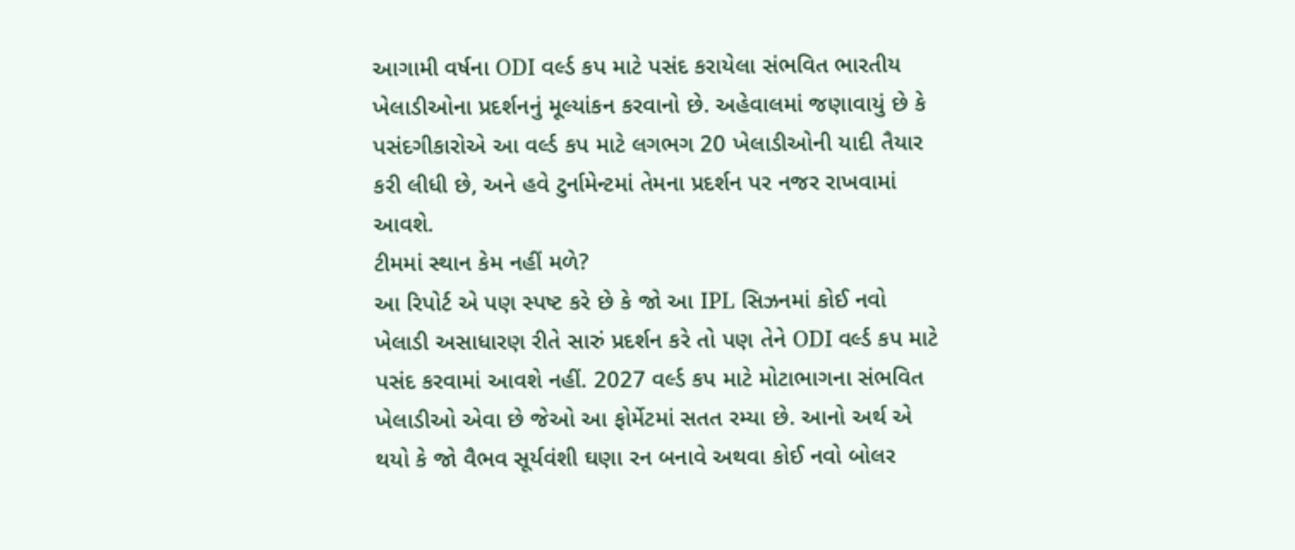આગામી વર્ષના ODI વર્લ્ડ કપ માટે પસંદ કરાયેલા સંભવિત ભારતીય ખેલાડીઓના પ્રદર્શનનું મૂલ્યાંકન કરવાનો છે. અહેવાલમાં જણાવાયું છે કે પસંદગીકારોએ આ વર્લ્ડ કપ માટે લગભગ 20 ખેલાડીઓની યાદી તૈયાર કરી લીધી છે, અને હવે ટુર્નામેન્ટમાં તેમના પ્રદર્શન પર નજર રાખવામાં આવશે.
ટીમમાં સ્થાન કેમ નહીં મળે?
આ રિપોર્ટ એ પણ સ્પષ્ટ કરે છે કે જો આ IPL સિઝનમાં કોઈ નવો ખેલાડી અસાધારણ રીતે સારું પ્રદર્શન કરે તો પણ તેને ODI વર્લ્ડ કપ માટે પસંદ કરવામાં આવશે નહીં. 2027 વર્લ્ડ કપ માટે મોટાભાગના સંભવિત ખેલાડીઓ એવા છે જેઓ આ ફોર્મેટમાં સતત રમ્યા છે. આનો અર્થ એ થયો કે જો વૈભવ સૂર્યવંશી ઘણા રન બનાવે અથવા કોઈ નવો બોલર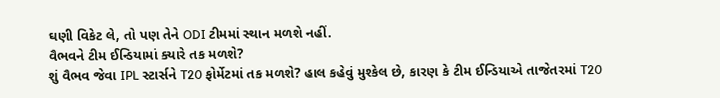ઘણી વિકેટ લે, તો પણ તેને ODI ટીમમાં સ્થાન મળશે નહીં.
વૈભવને ટીમ ઈન્ડિયામાં ક્યારે તક મળશે?
શું વૈભવ જેવા IPL સ્ટાર્સને T20 ફોર્મેટમાં તક મળશે? હાલ કહેવું મુશ્કેલ છે, કારણ કે ટીમ ઈન્ડિયાએ તાજેતરમાં T20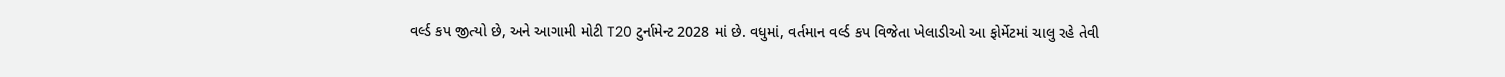વર્લ્ડ કપ જીત્યો છે, અને આગામી મોટી T20 ટુર્નામેન્ટ 2028 માં છે. વધુમાં, વર્તમાન વર્લ્ડ કપ વિજેતા ખેલાડીઓ આ ફોર્મેટમાં ચાલુ રહે તેવી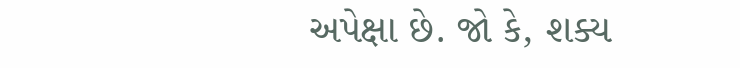અપેક્ષા છે. જો કે, શક્ય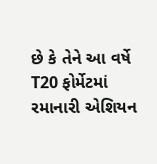છે કે તેને આ વર્ષે T20 ફોર્મેટમાં રમાનારી એશિયન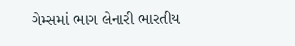ગેમ્સમાં ભાગ લેનારી ભારતીય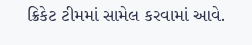ક્રિકેટ ટીમમાં સામેલ કરવામાં આવે.